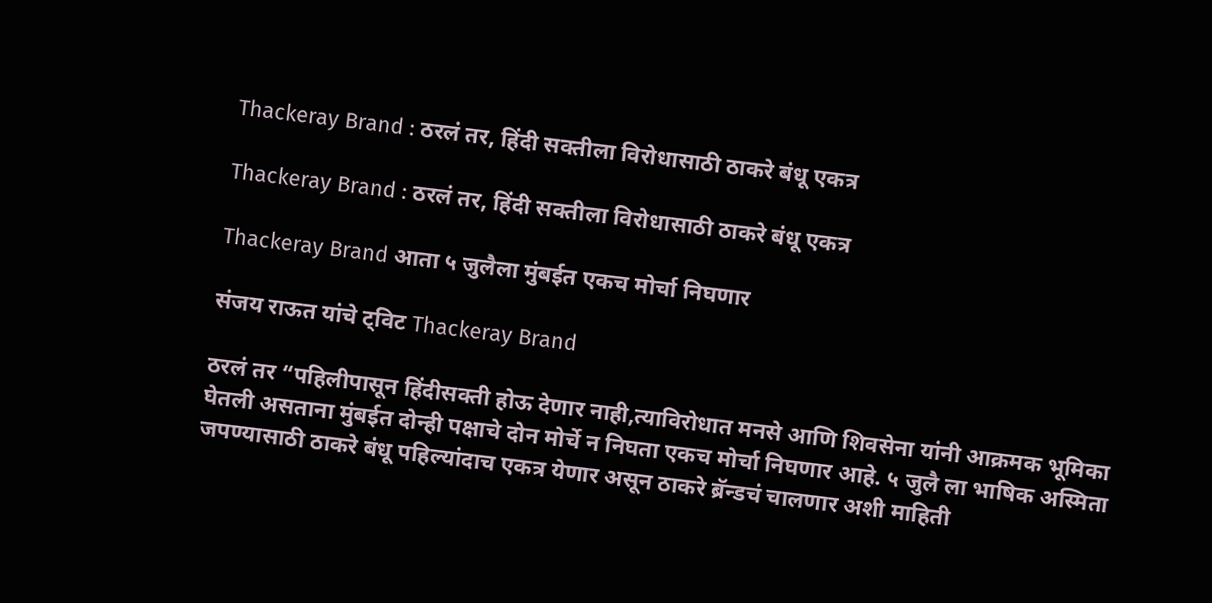Thackeray Brand : ठरलं तर, हिंदी सक्तीला विरोधासाठी ठाकरे बंधू एकत्र

Thackeray Brand : ठरलं तर, हिंदी सक्तीला विरोधासाठी ठाकरे बंधू एकत्र

Thackeray Brand आता ५ जुलैला मुंबईत एकच मोर्चा निघणार

संजय राऊत यांचे ट्विट Thackeray Brand

ठरलं तर “पहिलीपासून हिंदीसक्ती होऊ देणार नाही,त्याविरोधात मनसे आणि शिवसेना यांनी आक्रमक भूमिका घेतली असताना मुंबईत दोन्ही पक्षाचे दोन मोर्चे न निघता एकच मोर्चा निघणार आहे. ५ जुलै ला भाषिक अस्मिता जपण्यासाठी ठाकरे बंधू पहिल्यांदाच एकत्र येणार असून ठाकरे ब्रॅन्डचं चालणार अशी माहिती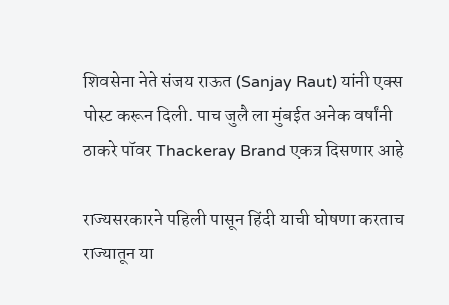शिवसेना नेते संजय राऊत (Sanjay Raut) यांनी एक्स पोस्ट करून दिली. पाच जुलै ला मुंबईत अनेक वर्षांनी ठाकरे पॉवर Thackeray Brand एकत्र दिसणार आहे

राज्यसरकारने पहिली पासून हिंदी याची घोषणा करताच राज्यातून या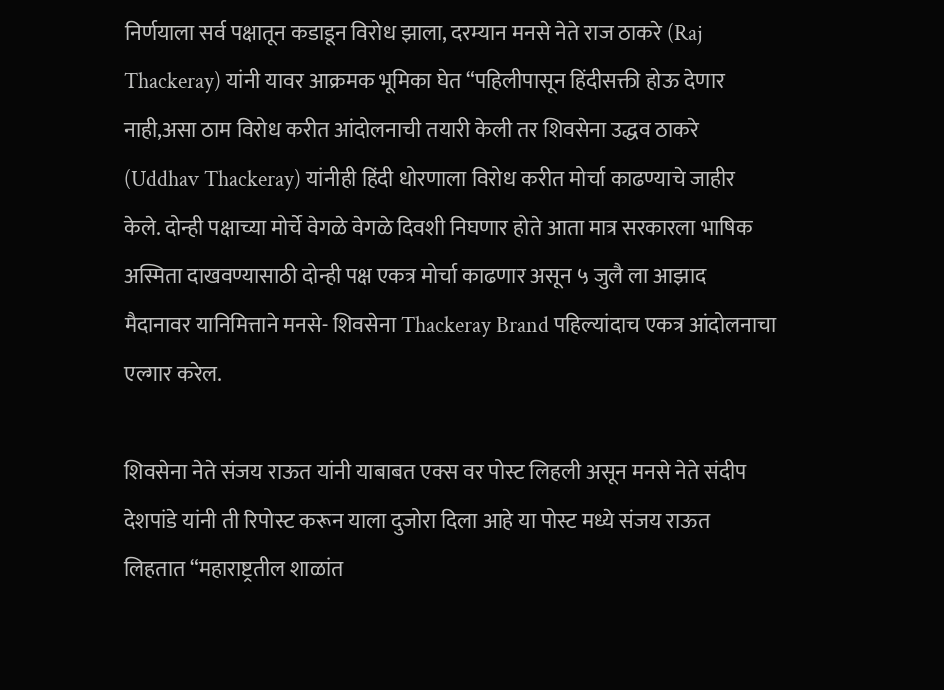निर्णयाला सर्व पक्षातून कडाडून विरोध झाला, दरम्यान मनसे नेते राज ठाकरे (Raj Thackeray) यांनी यावर आक्रमक भूमिका घेत “पहिलीपासून हिंदीसक्ती होऊ देणार नाही,असा ठाम विरोध करीत आंदोलनाची तयारी केली तर शिवसेना उद्धव ठाकरे (Uddhav Thackeray) यांनीही हिंदी धोरणाला विरोध करीत मोर्चा काढण्याचे जाहीर केले. दोन्ही पक्षाच्या मोर्चे वेगळे वेगळे दिवशी निघणार होते आता मात्र सरकारला भाषिक अस्मिता दाखवण्यासाठी दोन्ही पक्ष एकत्र मोर्चा काढणार असून ५ जुलै ला आझाद मैदानावर यानिमित्ताने मनसे- शिवसेना Thackeray Brand पहिल्यांदाच एकत्र आंदोलनाचा एल्गार करेल.

शिवसेना नेते संजय राऊत यांनी याबाबत एक्स वर पोस्ट लिहली असून मनसे नेते संदीप देशपांडे यांनी ती रिपोस्ट करून याला दुजोरा दिला आहे या पोस्ट मध्ये संजय राऊत लिहतात “महाराष्ट्रतील शाळांत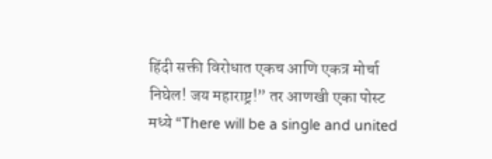हिंदी सक्ती विरोधात एकच आणि एकत्र मोर्चा निघेल! जय महाराष्ट्र!” तर आणखी एका पोस्ट मध्ये “There will be a single and united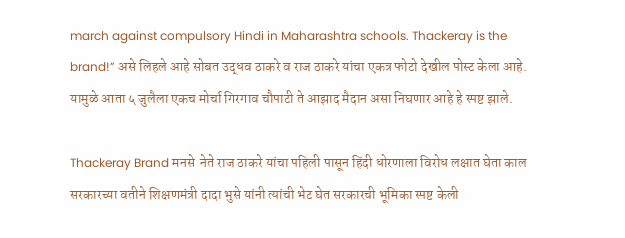march against compulsory Hindi in Maharashtra schools. Thackeray is the brand!” असे लिहले आहे सोबत उद्धव ठाकरे व राज ठाकरे यांचा एकत्र फोटो देखील पोस्ट केला आहे. यामुळे आता ५ जुलैला एकच मोर्चा गिरगाव चौपाटी ते आझाद मैदान असा निघणार आहे हे स्पष्ट झाले.

Thackeray Brand मनसे  नेते राज ठाकरे यांचा पहिली पासून हिंदी धोरणाला विरोध लक्षात घेता काल सरकारच्या वतीने शिक्षणमंत्री दादा भुसे यांनी त्यांची भेट घेत सरकारची भूमिका स्पष्ट केली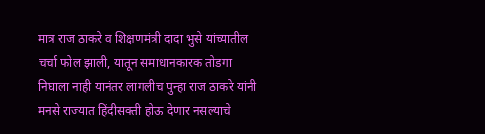मात्र राज ठाकरे व शिक्षणमंत्री दादा भुसे यांच्यातील चर्चा फोल झाली, यातून समाधानकारक तोडगा निघाला नाही यानंतर लागलीच पुन्हा राज ठाकरे यांनी मनसे राज्यात हिंदीसक्ती होऊ देणार नसल्याचे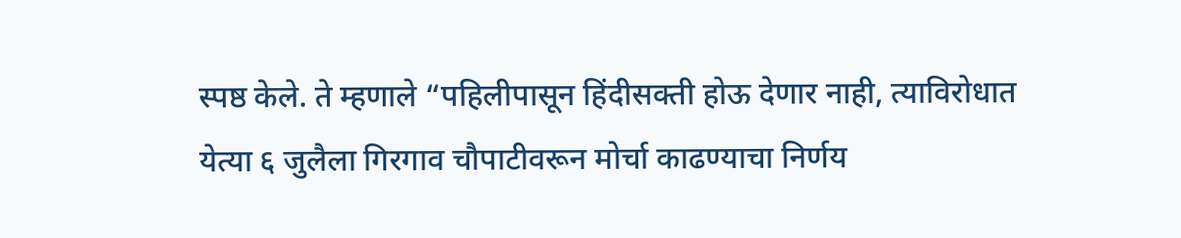स्पष्ठ केले. ते म्हणाले “पहिलीपासून हिंदीसक्ती होऊ देणार नाही, त्याविरोधात येत्या ६ जुलैला गिरगाव चौपाटीवरून मोर्चा काढण्याचा निर्णय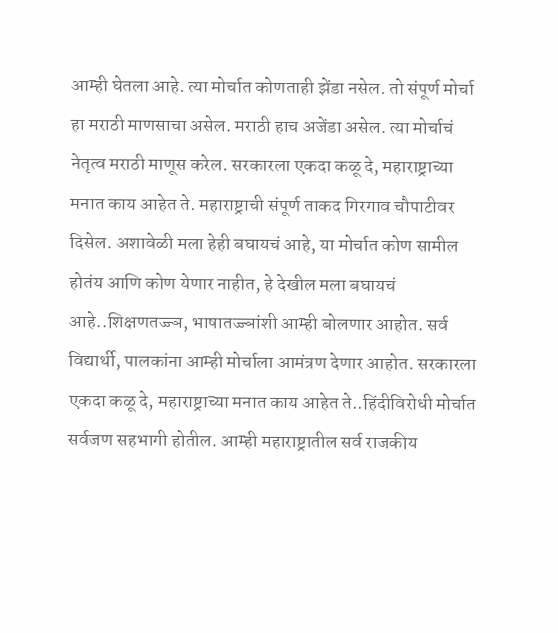आम्ही घेतला आहे. त्या मोर्चात कोणताही झेंडा नसेल. तो संपूर्ण मोर्चा हा मराठी माणसाचा असेल. मराठी हाच अजेंडा असेल. त्या मोर्चाचं नेतृत्व मराठी माणूस करेल. सरकारला एकदा कळू दे, महाराष्ट्राच्या मनात काय आहेत ते. महाराष्ट्राची संपूर्ण ताकद गिरगाव चौपाटीवर दिसेल. अशावेळी मला हेही बघायचं आहे, या मोर्चात कोण सामील होतंय आणि कोण येणार नाहीत, हे देखील मला बघायचं आहे..शिक्षणतज्ज्ञ, भाषातज्ज्ञांशी आम्ही बोलणार आहोत. सर्व विद्यार्थी, पालकांना आम्ही मोर्चाला आमंत्रण देणार आहोत. सरकारला एकदा कळू दे, महाराष्ट्राच्या मनात काय आहेत ते..हिंदीविरोधी मोर्चात सर्वजण सहभागी होतील. आम्ही महाराष्ट्रातील सर्व राजकीय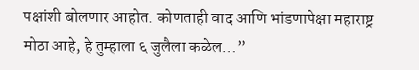पक्षांशी बोलणार आहोत. कोणताही वाद आणि भांडणापेक्षा महाराष्ट्र मोठा आहे, हे तुम्हाला ६ जुलैला कळेल…”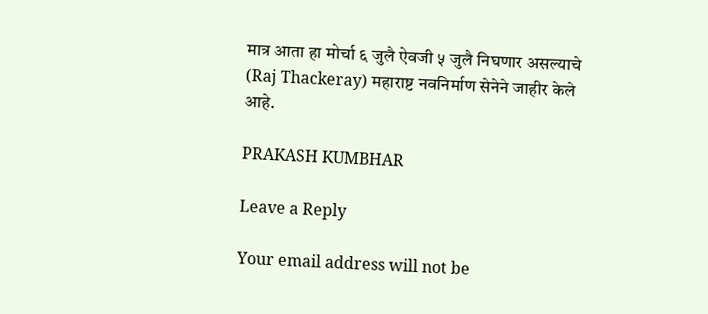मात्र आता हा मोर्चा ६ जुलै ऐवजी ५ जुलै निघणार असल्याचे (Raj Thackeray) महाराष्ट नवनिर्माण सेनेने जाहीर केले आहे.

PRAKASH KUMBHAR

Leave a Reply

Your email address will not be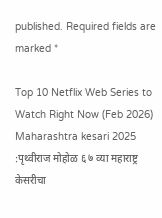published. Required fields are marked *

Top 10 Netflix Web Series to Watch Right Now (Feb 2026) Maharashtra kesari 2025 :पृथ्वीराज मोहोळ ६ ७ व्या महाराष्ट्र केसरीचा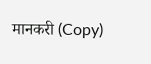मानकरी (Copy)